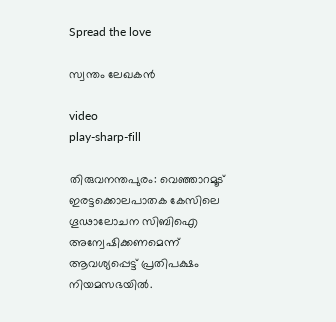Spread the love

സ്വന്തം ലേഖകൻ

video
play-sharp-fill

തിരുവനന്തപുരം: വെഞ്ഞാറമൂട് ഇരട്ടക്കൊലപാതക കേസിലെ ഗൂഢാലോചന സിബിഐ അന്വേഷിക്കണമെന്ന് ആവശ്യപ്പെട്ട് പ്രതിപക്ഷം നിയമസഭയിൽ.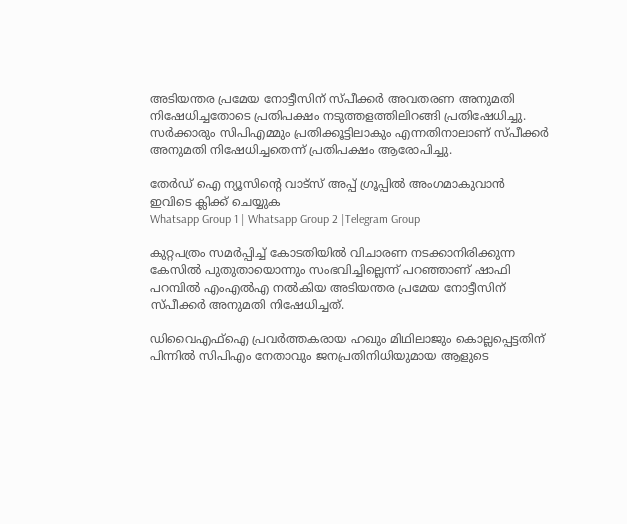അടിയന്തര പ്രമേയ നോട്ടീസിന് സ്‌പീക്കർ അവതരണ അനുമതി നിഷേധിച്ചതോടെ പ്രതിപക്ഷം നടുത്തളത്തിലിറങ്ങി പ്രതിഷേധിച്ചു. സർക്കാരും സിപിഎമ്മും പ്രതിക്കൂട്ടിലാകും എന്നതിനാലാണ് സ്‌പീക്കർ അനുമതി നിഷേധിച്ചതെന്ന് പ്രതിപക്ഷം ആരോപിച്ചു.

തേർഡ് ഐ ന്യൂസിന്റെ വാട്സ് അപ്പ് ഗ്രൂപ്പിൽ അംഗമാകുവാൻ ഇവിടെ ക്ലിക്ക് ചെയ്യുക
Whatsapp Group 1 | Whatsapp Group 2 |Telegram Group

കുറ്റപത്രം സമർപ്പിച്ച് കോടതിയിൽ വിചാരണ നടക്കാനിരിക്കുന്ന കേസിൽ പുതുതായൊന്നും സംഭവിച്ചില്ലെന്ന് പറഞ്ഞാണ് ഷാഫി പറമ്പിൽ എംഎൽഎ നൽകിയ അടിയന്തര പ്രമേയ നോട്ടീസിന് സ്‌പീക്കർ അനുമതി നിഷേധിച്ചത്.

ഡിവൈഎഫ്‌ഐ പ്രവർത്തകരായ ഹഖും മിഥിലാജും കൊല്ലപ്പെട്ടതിന് പിന്നിൽ സിപിഎം നേതാവും ജനപ്രതിനിധിയുമായ ആളുടെ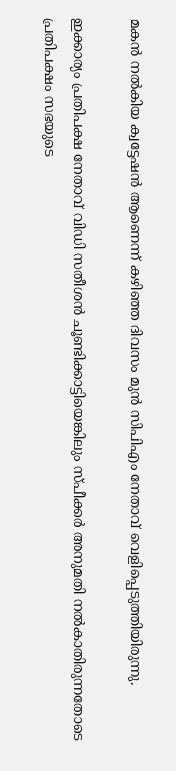മകൻ നൽകിയ ക്വട്ടേഷൻ ആണെന്ന് കഴിഞ്ഞ ദിവസം മുൻ സിപിഎം നേതാവ് വെളിപ്പെടുത്തിയിരുന്നു.

ഇക്കാര്യം പ്രതിപക്ഷ നേതാവ് വിഡി സതീശൻ ചൂണ്ടിക്കാട്ടിയെങ്കിലും സ്‌പീക്കർ അനുമതി നൽകാതിരുന്നതോടെ പ്രതിപക്ഷം സഭയുടെ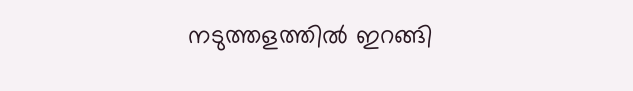നടുത്തളത്തിൽ ഇറങ്ങി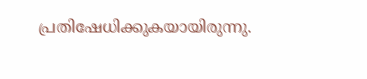പ്രതിഷേധിക്കുകയായിരുന്നു.